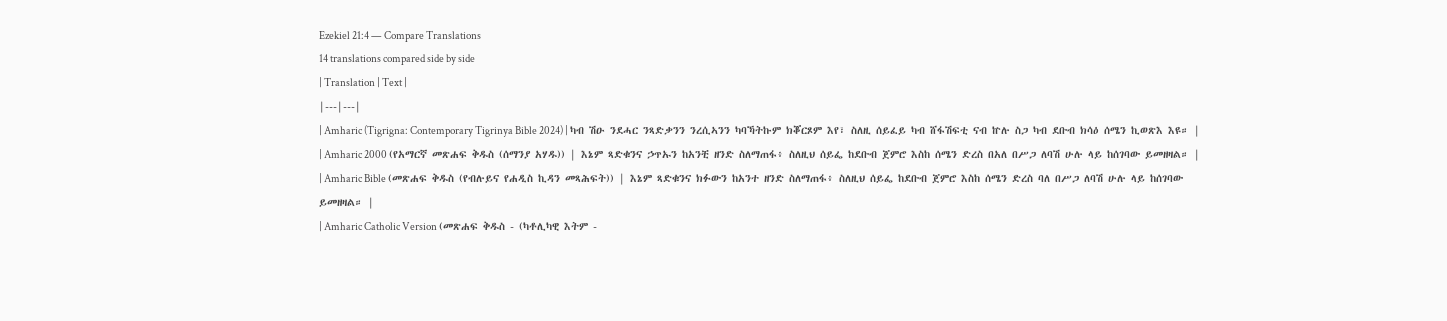Ezekiel 21:4 — Compare Translations
14 translations compared side by side
| Translation | Text |
|---|---|
| Amharic (Tigrigna: Contemporary Tigrinya Bible 2024) | ካብ ሽዑ ንደሓር ንጻድቃንን ንረሲኣንን ካባኻትኩም ክቖርጾም እየ፣ ስለዚ ሰይፈይ ካብ ሸፋሽፍቲ ናብ ኵሉ ስጋ ካብ ደቡብ ክሳዕ ሰሜን ኪወጽእ እዩ። |
| Amharic 2000 (የአማርኛ መጽሐፍ ቅዱስ (ሰማንያ አሃዱ)) | እኔም ጻድቁንና ኃጥኡን ከአንቺ ዘንድ ስለማጠፋ፥ ስለዚህ ሰይፌ ከደቡብ ጀምሮ እስከ ሰሜን ድረስ በአለ በሥጋ ለባሽ ሁሉ ላይ ከሰገባው ይመዘዛል። |
| Amharic Bible (መጽሐፍ ቅዱስ (የብሉይና የሐዲስ ኪዳን መጻሕፍት)) | እኔም ጻድቁንና ክፉውን ከአንተ ዘንድ ስለማጠፋ፥ ስለዚህ ሰይፌ ከደቡብ ጀምሮ እስከ ሰሜን ድረስ ባለ በሥጋ ለባሽ ሁሉ ላይ ከሰገባው ይመዘዛል። |
| Amharic Catholic Version (መጽሐፍ ቅዱስ - (ካቶሊካዊ እትም -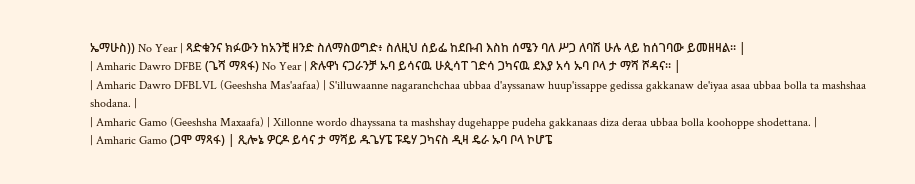ኤማሁስ)) No Year | ጻድቁንና ክፉውን ከአንቺ ዘንድ ስለማስወግድ፥ ስለዚህ ሰይፌ ከደቡብ እስከ ሰሜን ባለ ሥጋ ለባሽ ሁሉ ላይ ከሰገባው ይመዘዛል። |
| Amharic Dawro DFBE (ጌሻ ማጻፋ) No Year | ጽሉዋነ ናጋራንቻ ኡባ ይሳናዉ ሁጲሳፐ ገድሳ ጋካናዉ ደእያ አሳ ኡባ ቦላ ታ ማሻ ሾዳና። |
| Amharic Dawro DFBLVL (Geeshsha Mas'aafaa) | S'illuwaanne nagaranchchaa ubbaa d'ayssanaw huup'issappe gedissa gakkanaw de'iyaa asaa ubbaa bolla ta mashshaa shodana. |
| Amharic Gamo (Geeshsha Maxaafa) | Xillonne wordo dhayssana ta mashshay dugehappe pudeha gakkanaas diza deraa ubbaa bolla koohoppe shodettana. |
| Amharic Gamo (ጋሞ ማጻፋ) | ጺሎኔ ዎርዶ ይሳና ታ ማሻይ ዱጌሃፔ ፑዴሃ ጋካናስ ዲዛ ዴራ ኡባ ቦላ ኮሆፔ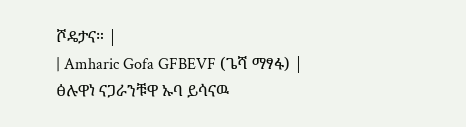ሾዴታና። |
| Amharic Gofa GFBEVF (ጌሻ ማፃፋ) | ፅሉዋነ ናጋራንቹዋ ኡባ ይሳናዉ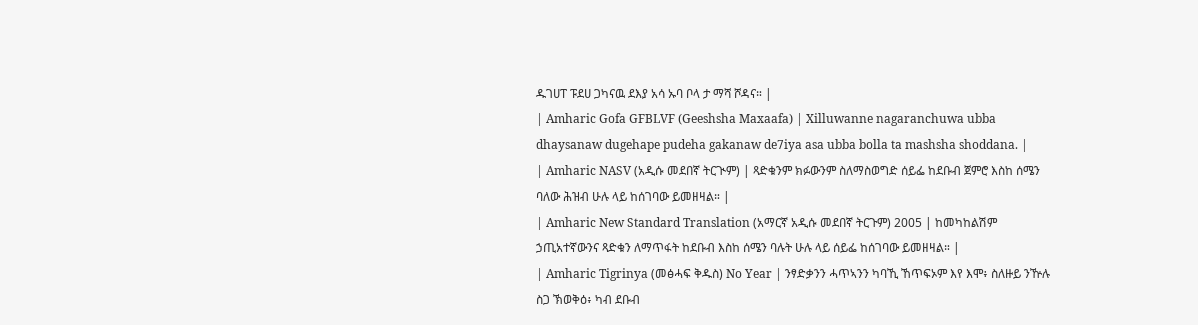ዱገሀፐ ፑደሀ ጋካናዉ ደእያ አሳ ኡባ ቦላ ታ ማሻ ሾዳና። |
| Amharic Gofa GFBLVF (Geeshsha Maxaafa) | Xilluwanne nagaranchuwa ubba dhaysanaw dugehape pudeha gakanaw de7iya asa ubba bolla ta mashsha shoddana. |
| Amharic NASV (አዲሱ መደበኛ ትርጒም) | ጻድቁንም ክፉውንም ስለማስወግድ ሰይፌ ከደቡብ ጀምሮ እስከ ሰሜን ባለው ሕዝብ ሁሉ ላይ ከሰገባው ይመዘዛል። |
| Amharic New Standard Translation (አማርኛ አዲሱ መደበኛ ትርጉም) 2005 | ከመካከልሽም ኃጢአተኛውንና ጻድቁን ለማጥፋት ከደቡብ እስከ ሰሜን ባሉት ሁሉ ላይ ሰይፌ ከሰገባው ይመዘዛል። |
| Amharic Tigrinya (መፅሓፍ ቅዱስ) No Year | ንፃድቃንን ሓጥኣንን ካባኺ ኸጥፍኦም እየ እሞ፥ ስለዙይ ንዅሉ ስጋ ኽወቅዕ፥ ካብ ደቡብ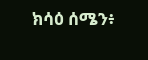ክሳዕ ሰሜን፥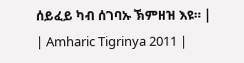ሰይፈይ ካብ ሰገባኡ ኽምዘዝ እዩ። |
| Amharic Tigrinya 2011 |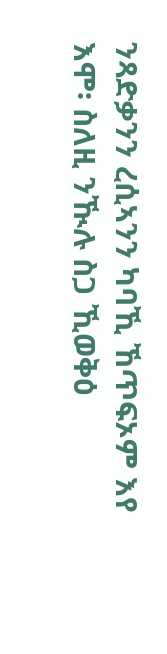ንጻድቃንን ረሲኣንን ካባኺ ኸጥፍኦም እየ እሞ፡ ስለዚ ንዂሉ ስጋ ኺወቅዕ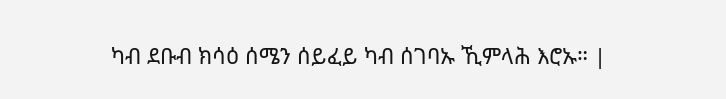ካብ ደቡብ ክሳዕ ሰሜን ሰይፈይ ካብ ሰገባኡ ኺምላሕ እሮኡ። |